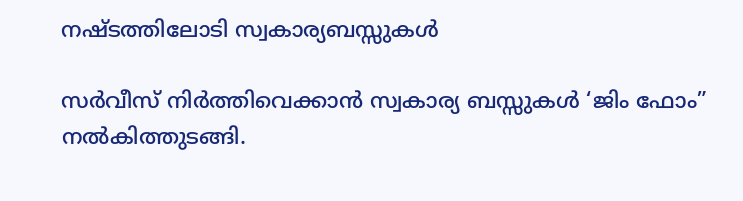നഷ്ടത്തിലോടി സ്വകാര്യബസ്സുകള്‍

സര്‍വീസ് നിര്‍ത്തിവെക്കാന്‍ സ്വകാര്യ ബസ്സുകള്‍ ‘ജിം ഫോം” നല്‍കിത്തുടങ്ങി.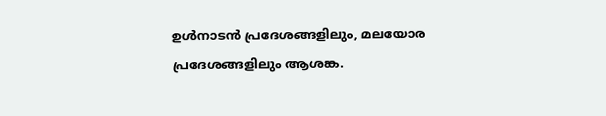ഉള്‍നാടന്‍ പ്രദേശങ്ങളിലും, മലയോര പ്രദേശങ്ങളിലും ആശങ്ക.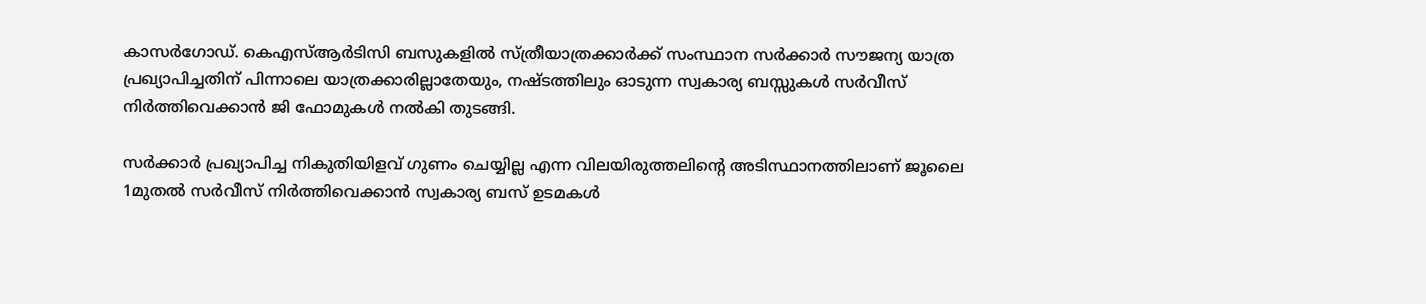കാസര്‍ഗോഡ്. കെഎസ്ആര്‍ടിസി ബസുകളില്‍ സ്ത്രീയാത്രക്കാര്‍ക്ക് സംസ്ഥാന സര്‍ക്കാര്‍ സൗജന്യ യാത്ര പ്രഖ്യാപിച്ചതിന് പിന്നാലെ യാത്രക്കാരില്ലാതേയും, നഷ്ടത്തിലും ഓടുന്ന സ്വകാര്യ ബസ്സുകള്‍ സര്‍വീസ് നിര്‍ത്തിവെക്കാന്‍ ജി ഫോമുകള്‍ നല്‍കി തുടങ്ങി.

സര്‍ക്കാര്‍ പ്രഖ്യാപിച്ച നികുതിയിളവ് ഗുണം ചെയ്യില്ല എന്ന വിലയിരുത്തലിന്റെ അടിസ്ഥാനത്തിലാണ് ജൂലൈ 1മുതല്‍ സര്‍വീസ് നിര്‍ത്തിവെക്കാന്‍ സ്വകാര്യ ബസ് ഉടമകള്‍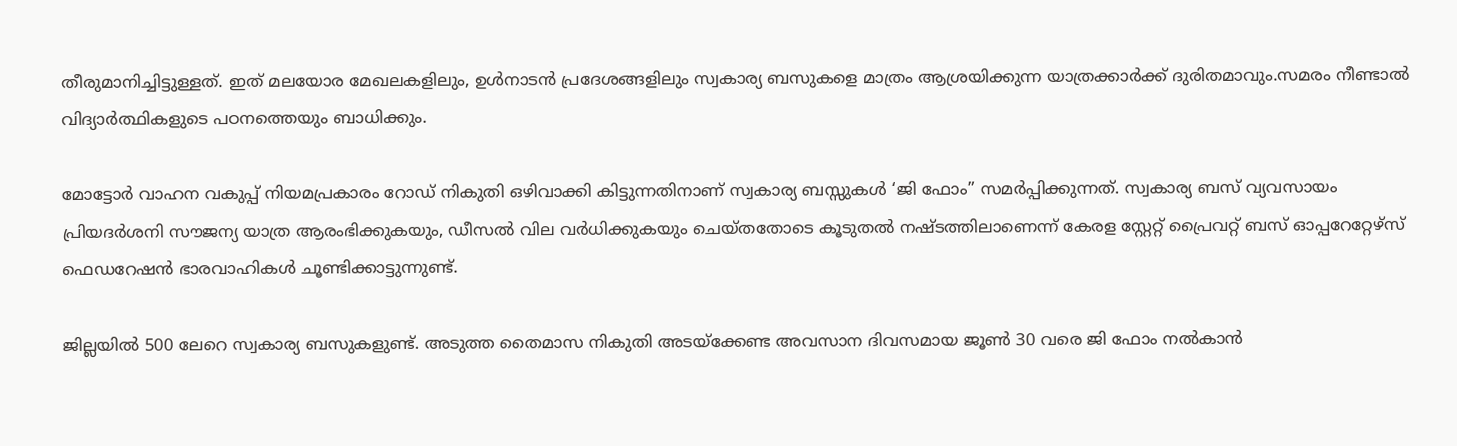തീരുമാനിച്ചിട്ടുള്ളത്. ഇത് മലയോര മേഖലകളിലും, ഉള്‍നാടന്‍ പ്രദേശങ്ങളിലും സ്വകാര്യ ബസുകളെ മാത്രം ആശ്രയിക്കുന്ന യാത്രക്കാര്‍ക്ക് ദുരിതമാവും.സമരം നീണ്ടാല്‍ വിദ്യാര്‍ത്ഥികളുടെ പഠനത്തെയും ബാധിക്കും.

മോട്ടോര്‍ വാഹന വകുപ്പ് നിയമപ്രകാരം റോഡ് നികുതി ഒഴിവാക്കി കിട്ടുന്നതിനാണ് സ്വകാര്യ ബസ്സുകള്‍ ‘ജി ഫോം” സമര്‍പ്പിക്കുന്നത്. സ്വകാര്യ ബസ് വ്യവസായം പ്രിയദര്‍ശനി സൗജന്യ യാത്ര ആരംഭിക്കുകയും, ഡീസല്‍ വില വര്‍ധിക്കുകയും ചെയ്തതോടെ കൂടുതല്‍ നഷ്ടത്തിലാണെന്ന് കേരള സ്റ്റേറ്റ് പ്രൈവറ്റ് ബസ് ഓപ്പറേറ്റേഴ്സ് ഫെഡറേഷന്‍ ഭാരവാഹികള്‍ ചൂണ്ടിക്കാട്ടുന്നുണ്ട്.

ജില്ലയില്‍ 500 ലേറെ സ്വകാര്യ ബസുകളുണ്ട്. അടുത്ത തൈമാസ നികുതി അടയ്‌ക്കേണ്ട അവസാന ദിവസമായ ജൂണ്‍ 30 വരെ ജി ഫോം നല്‍കാന്‍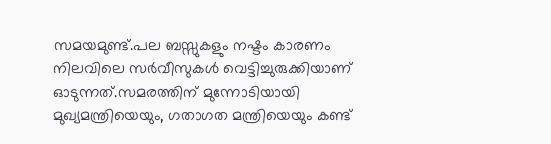സമയമുണ്ട്.പല ബസ്സുകളും നഷ്ടം കാരണം നിലവിലെ സര്‍വീസുകള്‍ വെട്ടിച്ചുരുക്കിയാണ് ഓടുന്നത്.സമരത്തിന് മുന്നോടിയായി മുഖ്യമന്ത്രിയെയും, ഗതാഗത മന്ത്രിയെയും കണ്ട്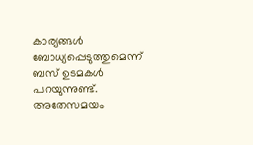കാര്യങ്ങള്‍ ബോധ്യപ്പെടുത്തുമെന്ന് ബസ് ഉടമകള്‍ പറയുന്നുണ്ട്. അതേസമയം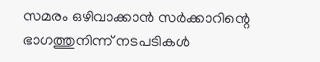സമരം ഒഴിവാക്കാന്‍ സര്‍ക്കാറിന്റെ ഭാഗത്തുനിന്ന് നടപടികള്‍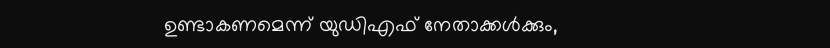ഉണ്ടാകണമെന്ന് യുഡിഎഫ് നേതാക്കള്‍ക്കും,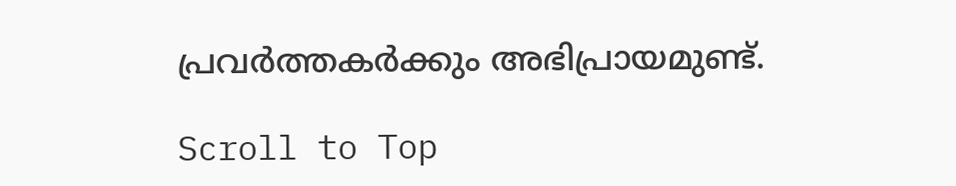പ്രവര്‍ത്തകര്‍ക്കും അഭിപ്രായമുണ്ട്.

Scroll to Top